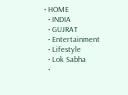• HOME
  • INDIA
  • GUJRAT
  • Entertainment
  • Lifestyle
  • Lok Sabha
  •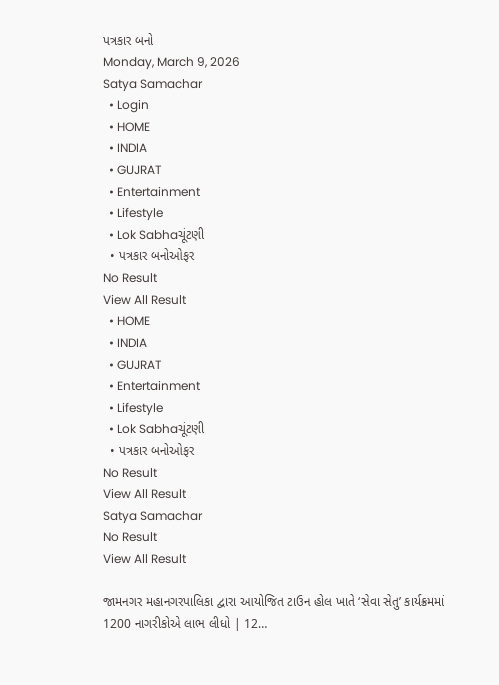પત્રકાર બનો
Monday, March 9, 2026
Satya Samachar
  • Login
  • HOME
  • INDIA
  • GUJRAT
  • Entertainment
  • Lifestyle
  • Lok Sabhaચૂંટણી
  • પત્રકાર બનોઓફર
No Result
View All Result
  • HOME
  • INDIA
  • GUJRAT
  • Entertainment
  • Lifestyle
  • Lok Sabhaચૂંટણી
  • પત્રકાર બનોઓફર
No Result
View All Result
Satya Samachar
No Result
View All Result

જામનગર મહાનગરપાલિકા દ્વારા આયોજિત ટાઉન હોલ ખાતે ‘સેવા સેતુ’ કાર્યક્રમમાં 1200 નાગરીકોએ લાભ લીધો | 12…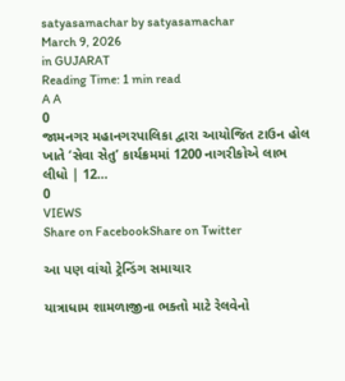satyasamachar by satyasamachar
March 9, 2026
in GUJARAT
Reading Time: 1 min read
A A
0
જામનગર મહાનગરપાલિકા દ્વારા આયોજિત ટાઉન હોલ ખાતે ‘સેવા સેતુ’ કાર્યક્રમમાં 1200 નાગરીકોએ લાભ લીધો | 12…
0
VIEWS
Share on FacebookShare on Twitter

આ પણ વાંચો ટ્રેન્ડિંગ સમાચાર

યાત્રાધામ શામળાજીના ભક્તો માટે રેલવેનો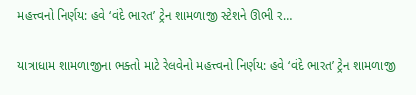મહત્ત્વનો નિર્ણય: હવે ‘વંદે ભારત’ ટ્રેન શામળાજી સ્ટેશને ઊભી ર…

યાત્રાધામ શામળાજીના ભક્તો માટે રેલવેનો મહત્ત્વનો નિર્ણય: હવે ‘વંદે ભારત’ ટ્રેન શામળાજી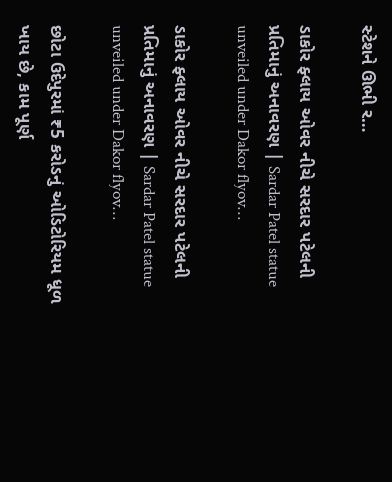સ્ટેશને ઊભી ર…

ડાકોર ફ્લાય ઓવર નીચે સરદાર પટેલની પ્રતિમાનું અનાવરણ | Sardar Patel statue unveiled under Dakor flyov…

ડાકોર ફ્લાય ઓવર નીચે સરદાર પટેલની પ્રતિમાનું અનાવરણ | Sardar Patel statue unveiled under Dakor flyov…

છોટા ઉદેપુરમાં ₹5 કરોડનું ઓડિટોરિયમ ધૂળ ખાય છે, કામ પૂર્ણ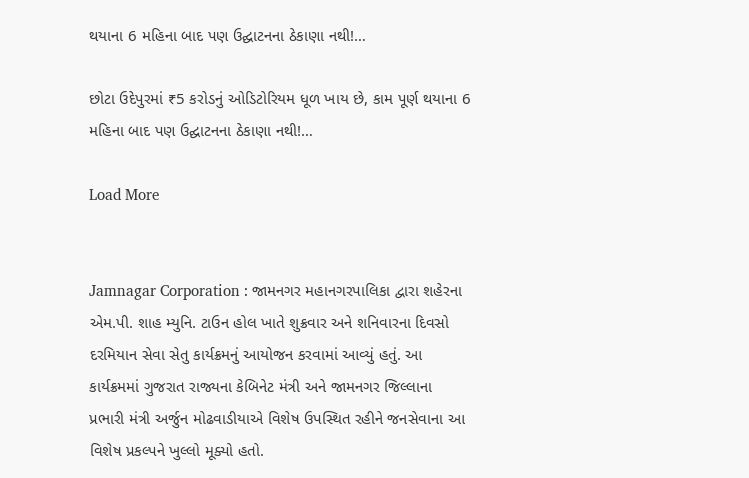થયાના 6 મહિના બાદ પણ ઉદ્ઘાટનના ઠેકાણા નથી!…

છોટા ઉદેપુરમાં ₹5 કરોડનું ઓડિટોરિયમ ધૂળ ખાય છે, કામ પૂર્ણ થયાના 6 મહિના બાદ પણ ઉદ્ઘાટનના ઠેકાણા નથી!…

Load More


Jamnagar Corporation : જામનગર મહાનગરપાલિકા દ્વારા શહેરના એમ.પી. શાહ મ્યુનિ. ટાઉન હોલ ખાતે શુક્રવાર અને શનિવારના દિવસો દરમિયાન સેવા સેતુ કાર્યક્રમનું આયોજન કરવામાં આવ્યું હતું. આ કાર્યક્રમમાં ગુજરાત રાજ્યના કેબિનેટ મંત્રી અને જામનગર જિલ્લાના પ્રભારી મંત્રી અર્જુન મોઢવાડીયાએ વિશેષ ઉપસ્થિત રહીને જનસેવાના આ વિશેષ પ્રકલ્પને ખુલ્લો મૂક્યો હતો.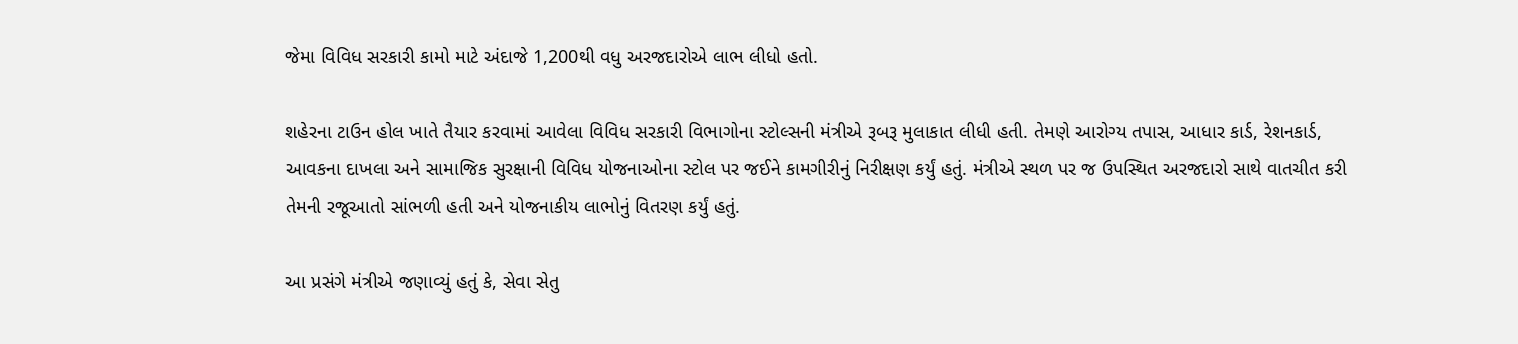જેમા વિવિધ સરકારી કામો માટે અંદાજે 1,200થી વધુ અરજદારોએ લાભ લીધો હતો.

શહેરના ટાઉન હોલ ખાતે તૈયાર કરવામાં આવેલા વિવિધ સરકારી વિભાગોના સ્ટોલ્સની મંત્રીએ રૂબરૂ મુલાકાત લીધી હતી. તેમણે આરોગ્ય તપાસ, આધાર કાર્ડ, રેશનકાર્ડ, આવકના દાખલા અને સામાજિક સુરક્ષાની વિવિધ યોજનાઓના સ્ટોલ પર જઈને કામગીરીનું નિરીક્ષણ કર્યું હતું. મંત્રીએ સ્થળ પર જ ઉપસ્થિત અરજદારો સાથે વાતચીત કરી તેમની રજૂઆતો સાંભળી હતી અને યોજનાકીય લાભોનું વિતરણ કર્યું હતું.

આ પ્રસંગે મંત્રીએ જણાવ્યું હતું કે, સેવા સેતુ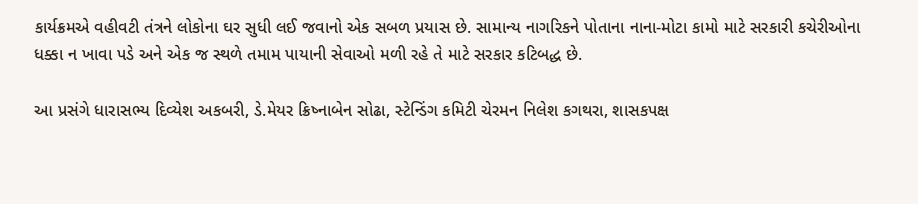કાર્યક્રમએ વહીવટી તંત્રને લોકોના ઘર સુધી લઈ જવાનો એક સબળ પ્રયાસ છે. સામાન્ય નાગરિકને પોતાના નાના-મોટા કામો માટે સરકારી કચેરીઓના ધક્કા ન ખાવા પડે અને એક જ સ્થળે તમામ પાયાની સેવાઓ મળી રહે તે માટે સરકાર કટિબદ્ધ છે.

આ પ્રસંગે ધારાસભ્ય દિવ્યેશ અકબરી, ડે.મેયર ક્રિષ્નાબેન સોઢા, સ્ટેન્ડિંગ કમિટી ચેરમન નિલેશ કગથરા, શાસકપક્ષ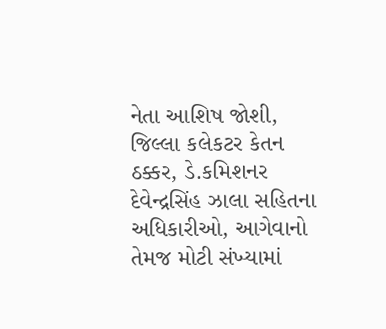નેતા આશિષ જોશી, જિલ્લા કલેકટર કેતન ઠક્કર, ડે.કમિશનર દેવેન્દ્રસિંહ ઝાલા સહિતના અધિકારીઓ, આગેવાનો તેમજ મોટી સંખ્યામાં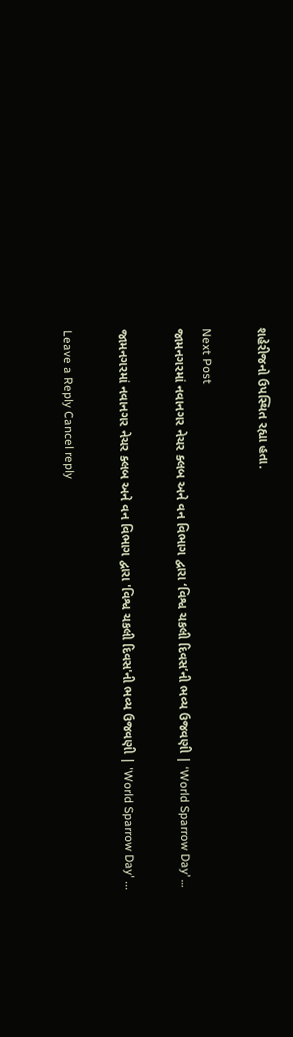શહેરીજનો ઉપસ્થિત રહ્યા હતા.

Next Post
જામનગરમાં નવાનગર નેચર ક્લબ અને વન વિભાગ દ્વારા ‘વિશ્વ ચકલી દિવસ’ની ભવ્ય ઉજવણી | ‘World Sparrow Day’ …

જામનગરમાં નવાનગર નેચર ક્લબ અને વન વિભાગ દ્વારા 'વિશ્વ ચકલી દિવસ'ની ભવ્ય ઉજવણી | 'World Sparrow Day' ...

Leave a Reply Cancel reply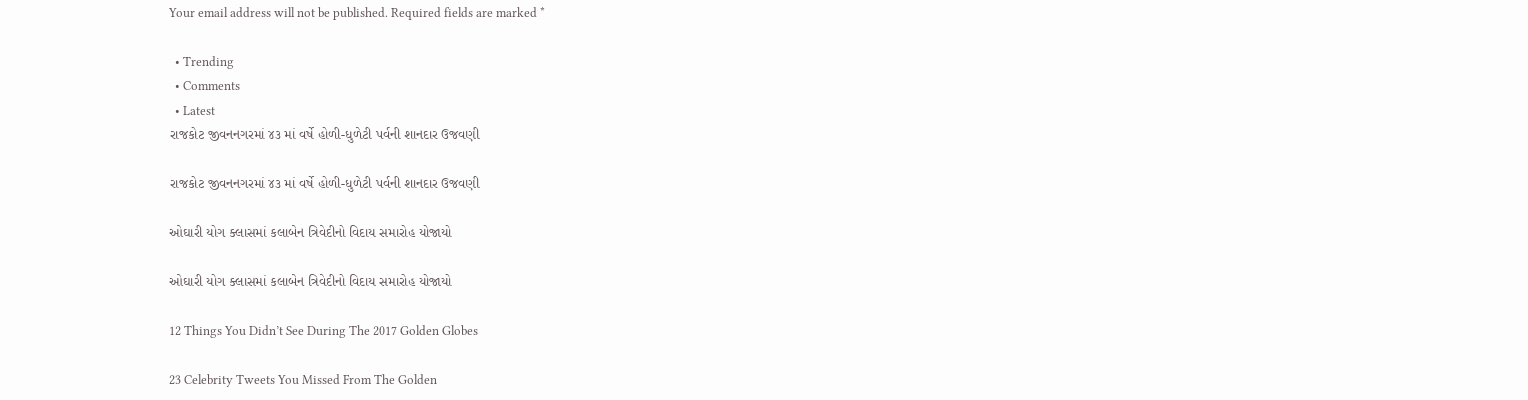Your email address will not be published. Required fields are marked *

  • Trending
  • Comments
  • Latest
રાજકોટ જીવનનગરમાં ૪૩ માં વર્ષે હોળી-ધુળેટી પર્વની શાનદાર ઉજવણી

રાજકોટ જીવનનગરમાં ૪૩ માં વર્ષે હોળી-ધુળેટી પર્વની શાનદાર ઉજવણી

ઓઘારી યોગ ક્લાસમાં કલાબેન ત્રિવેદીનો વિદાય સમારોહ યોજાયો

ઓઘારી યોગ ક્લાસમાં કલાબેન ત્રિવેદીનો વિદાય સમારોહ યોજાયો

12 Things You Didn’t See During The 2017 Golden Globes

23 Celebrity Tweets You Missed From The Golden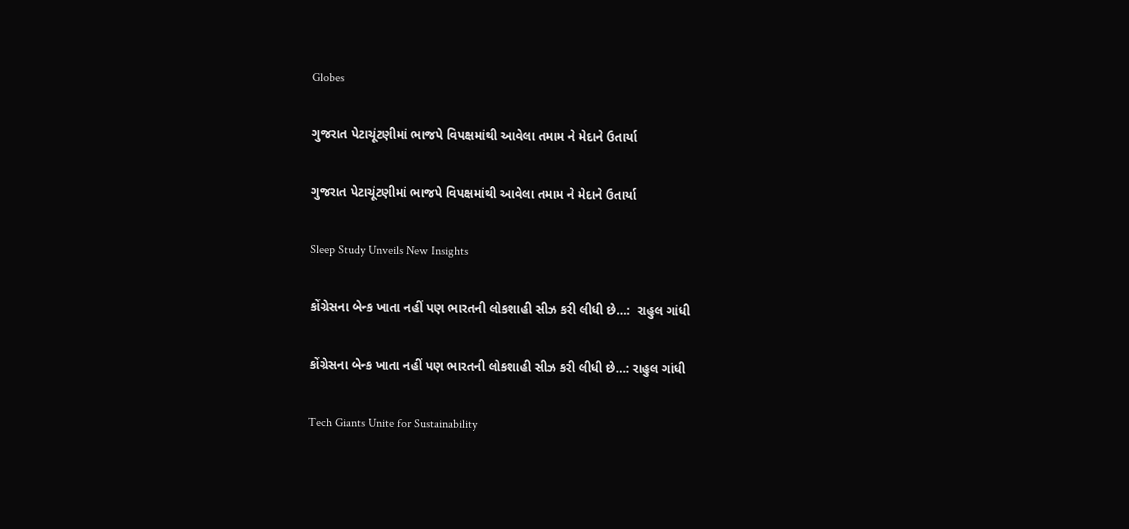Globes

ગુજરાત પેટાચૂંટણીમાં ભાજપે વિપક્ષમાંથી આવેલા તમામ ને મેદાને ઉતાર્યા

ગુજરાત પેટાચૂંટણીમાં ભાજપે વિપક્ષમાંથી આવેલા તમામ ને મેદાને ઉતાર્યા

Sleep Study Unveils New Insights

કોંગ્રેસના બેન્ક ખાતા નહીં પણ ભારતની લોકશાહી સીઝ કરી લીધી છે…:  રાહુલ ગાંધી

કોંગ્રેસના બેન્ક ખાતા નહીં પણ ભારતની લોકશાહી સીઝ કરી લીધી છે…: રાહુલ ગાંધી

Tech Giants Unite for Sustainability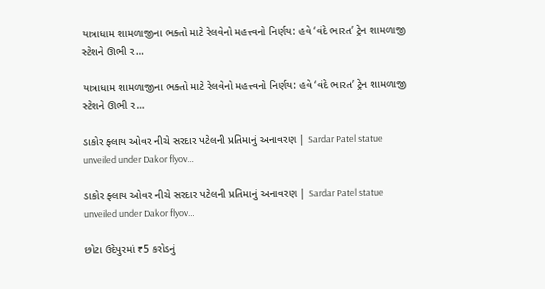યાત્રાધામ શામળાજીના ભક્તો માટે રેલવેનો મહત્ત્વનો નિર્ણય: હવે ‘વંદે ભારત’ ટ્રેન શામળાજી સ્ટેશને ઊભી ર…

યાત્રાધામ શામળાજીના ભક્તો માટે રેલવેનો મહત્ત્વનો નિર્ણય: હવે ‘વંદે ભારત’ ટ્રેન શામળાજી સ્ટેશને ઊભી ર…

ડાકોર ફ્લાય ઓવર નીચે સરદાર પટેલની પ્રતિમાનું અનાવરણ | Sardar Patel statue unveiled under Dakor flyov…

ડાકોર ફ્લાય ઓવર નીચે સરદાર પટેલની પ્રતિમાનું અનાવરણ | Sardar Patel statue unveiled under Dakor flyov…

છોટા ઉદેપુરમાં ₹5 કરોડનું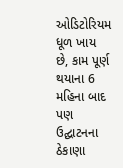ઓડિટોરિયમ ધૂળ ખાય છે, કામ પૂર્ણ થયાના 6 મહિના બાદ પણ ઉદ્ઘાટનના ઠેકાણા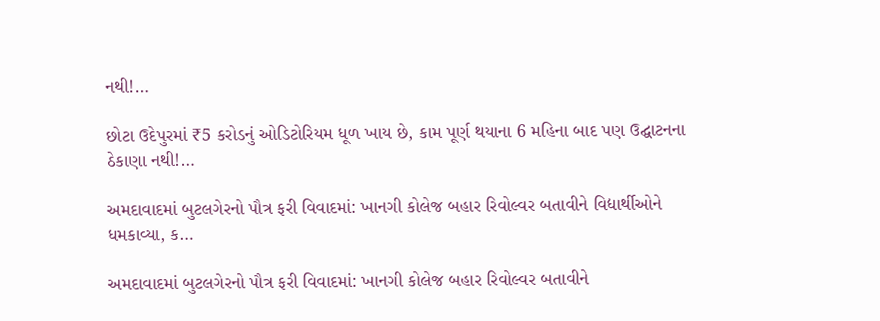નથી!…

છોટા ઉદેપુરમાં ₹5 કરોડનું ઓડિટોરિયમ ધૂળ ખાય છે, કામ પૂર્ણ થયાના 6 મહિના બાદ પણ ઉદ્ઘાટનના ઠેકાણા નથી!…

અમદાવાદમાં બુટલગેરનો પૌત્ર ફરી વિવાદમાં: ખાનગી કોલેજ બહાર રિવોલ્વર બતાવીને વિદ્યાર્થીઓને ધમકાવ્યા, ક…

અમદાવાદમાં બુટલગેરનો પૌત્ર ફરી વિવાદમાં: ખાનગી કોલેજ બહાર રિવોલ્વર બતાવીને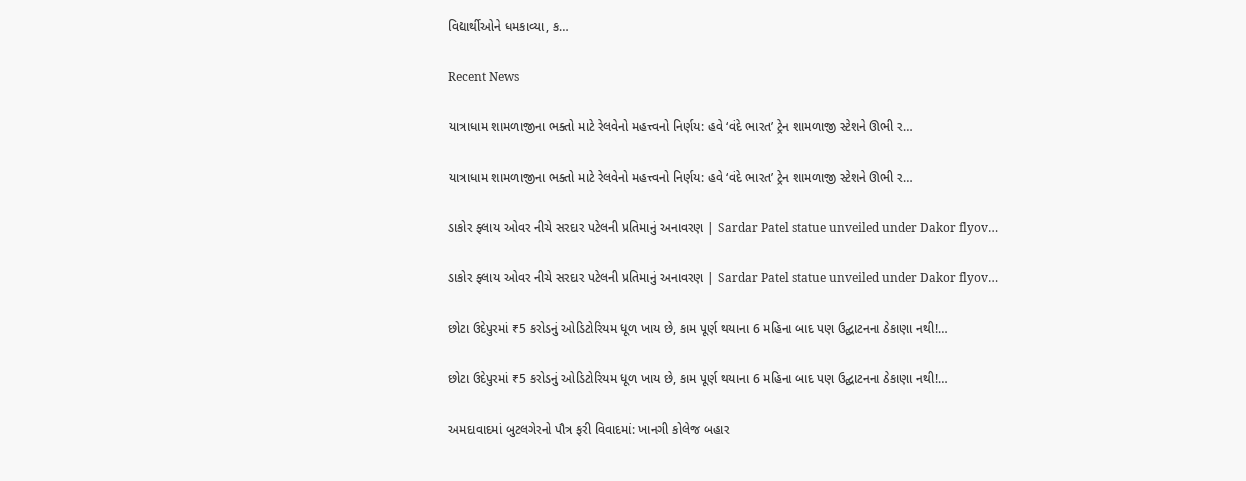વિદ્યાર્થીઓને ધમકાવ્યા, ક…

Recent News

યાત્રાધામ શામળાજીના ભક્તો માટે રેલવેનો મહત્ત્વનો નિર્ણય: હવે ‘વંદે ભારત’ ટ્રેન શામળાજી સ્ટેશને ઊભી ર…

યાત્રાધામ શામળાજીના ભક્તો માટે રેલવેનો મહત્ત્વનો નિર્ણય: હવે ‘વંદે ભારત’ ટ્રેન શામળાજી સ્ટેશને ઊભી ર…

ડાકોર ફ્લાય ઓવર નીચે સરદાર પટેલની પ્રતિમાનું અનાવરણ | Sardar Patel statue unveiled under Dakor flyov…

ડાકોર ફ્લાય ઓવર નીચે સરદાર પટેલની પ્રતિમાનું અનાવરણ | Sardar Patel statue unveiled under Dakor flyov…

છોટા ઉદેપુરમાં ₹5 કરોડનું ઓડિટોરિયમ ધૂળ ખાય છે, કામ પૂર્ણ થયાના 6 મહિના બાદ પણ ઉદ્ઘાટનના ઠેકાણા નથી!…

છોટા ઉદેપુરમાં ₹5 કરોડનું ઓડિટોરિયમ ધૂળ ખાય છે, કામ પૂર્ણ થયાના 6 મહિના બાદ પણ ઉદ્ઘાટનના ઠેકાણા નથી!…

અમદાવાદમાં બુટલગેરનો પૌત્ર ફરી વિવાદમાં: ખાનગી કોલેજ બહાર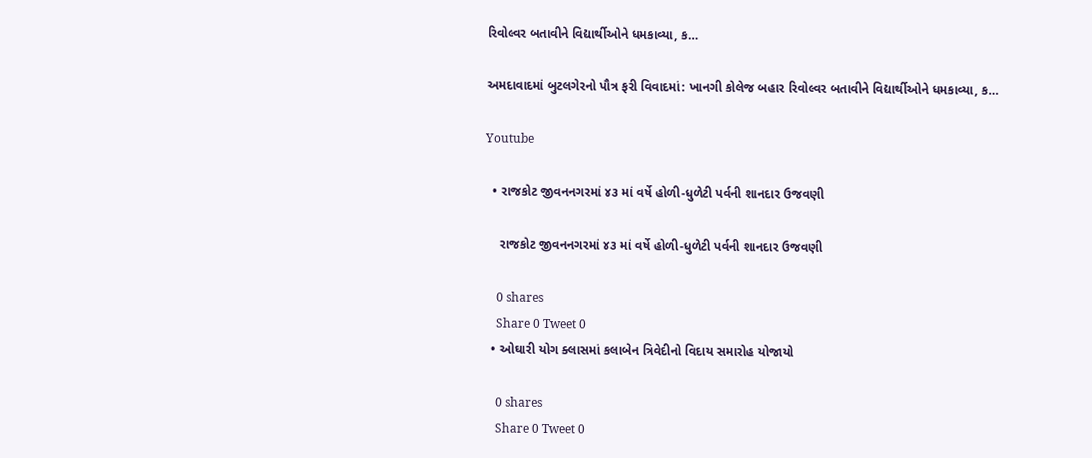રિવોલ્વર બતાવીને વિદ્યાર્થીઓને ધમકાવ્યા, ક…

અમદાવાદમાં બુટલગેરનો પૌત્ર ફરી વિવાદમાં: ખાનગી કોલેજ બહાર રિવોલ્વર બતાવીને વિદ્યાર્થીઓને ધમકાવ્યા, ક…

Youtube

  • રાજકોટ જીવનનગરમાં ૪૩ માં વર્ષે હોળી-ધુળેટી પર્વની શાનદાર ઉજવણી

    રાજકોટ જીવનનગરમાં ૪૩ માં વર્ષે હોળી-ધુળેટી પર્વની શાનદાર ઉજવણી

    0 shares
    Share 0 Tweet 0
  • ઓઘારી યોગ ક્લાસમાં કલાબેન ત્રિવેદીનો વિદાય સમારોહ યોજાયો

    0 shares
    Share 0 Tweet 0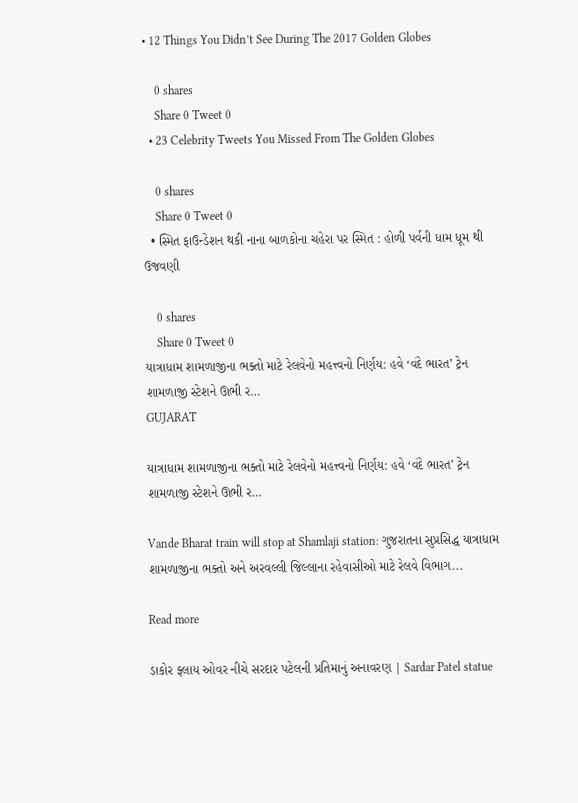• 12 Things You Didn’t See During The 2017 Golden Globes

    0 shares
    Share 0 Tweet 0
  • 23 Celebrity Tweets You Missed From The Golden Globes

    0 shares
    Share 0 Tweet 0
  • સ્મિત ફાઉન્ડેશન થકી નાના બાળકોના ચહેરા પર સ્મિત : હોળી પર્વની ધામ ધૂમ થી ઉજવણી

    0 shares
    Share 0 Tweet 0
યાત્રાધામ શામળાજીના ભક્તો માટે રેલવેનો મહત્ત્વનો નિર્ણય: હવે ‘વંદે ભારત’ ટ્રેન શામળાજી સ્ટેશને ઊભી ર…
GUJARAT

યાત્રાધામ શામળાજીના ભક્તો માટે રેલવેનો મહત્ત્વનો નિર્ણય: હવે ‘વંદે ભારત’ ટ્રેન શામળાજી સ્ટેશને ઊભી ર…

Vande Bharat train will stop at Shamlaji station: ગુજરાતના સુપ્રસિદ્ધ યાત્રાધામ શામળાજીના ભક્તો અને અરવલ્લી જિલ્લાના રહેવાસીઓ માટે રેલવે વિભાગ...

Read more

ડાકોર ફ્લાય ઓવર નીચે સરદાર પટેલની પ્રતિમાનું અનાવરણ | Sardar Patel statue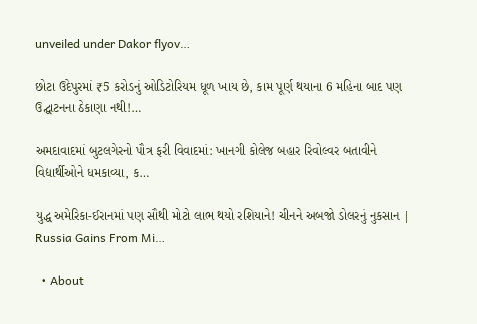unveiled under Dakor flyov…

છોટા ઉદેપુરમાં ₹5 કરોડનું ઓડિટોરિયમ ધૂળ ખાય છે, કામ પૂર્ણ થયાના 6 મહિના બાદ પણ ઉદ્ઘાટનના ઠેકાણા નથી!…

અમદાવાદમાં બુટલગેરનો પૌત્ર ફરી વિવાદમાં: ખાનગી કોલેજ બહાર રિવોલ્વર બતાવીને વિદ્યાર્થીઓને ધમકાવ્યા, ક…

યુદ્ધ અમેરિકા-ઈરાનમાં પણ સૌથી મોટો લાભ થયો રશિયાને! ચીનને અબજો ડોલરનું નુકસાન | Russia Gains From Mi…

  • About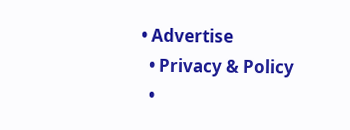• Advertise
  • Privacy & Policy
  •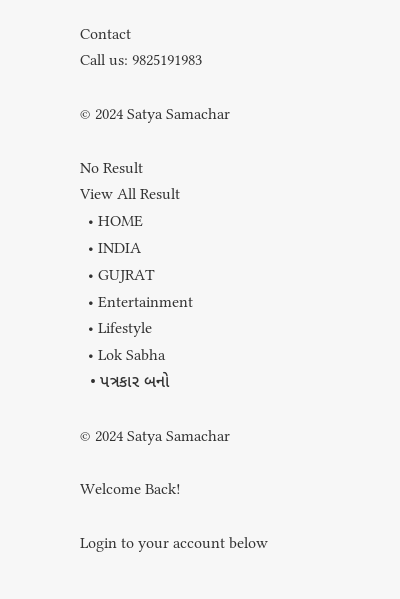Contact
Call us: 9825191983

© 2024 Satya Samachar

No Result
View All Result
  • HOME
  • INDIA
  • GUJRAT
  • Entertainment
  • Lifestyle
  • Lok Sabha
  • પત્રકાર બનો

© 2024 Satya Samachar

Welcome Back!

Login to your account below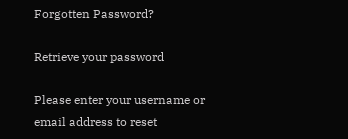Forgotten Password?

Retrieve your password

Please enter your username or email address to reset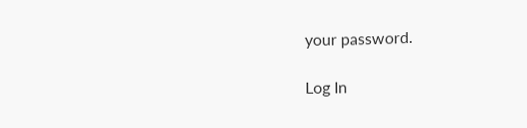your password.

Log In